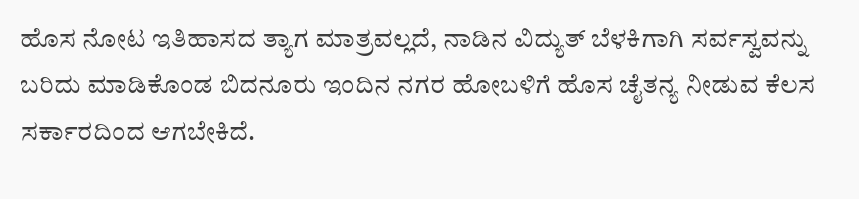ಹೊಸ ನೋಟ ಇತಿಹಾಸದ ತ್ಯಾಗ ಮಾತ್ರವಲ್ಲದೆ, ನಾಡಿನ ವಿದ್ಯುತ್ ಬೆಳಕಿಗಾಗಿ ಸರ್ವಸ್ವವನ್ನು ಬರಿದು ಮಾಡಿಕೊಂಡ ಬಿದನೂರು ಇಂದಿನ ನಗರ ಹೋಬಳಿಗೆ ಹೊಸ ಚೈತನ್ಯ ನೀಡುವ ಕೆಲಸ ಸರ್ಕಾರದಿಂದ ಆಗಬೇಕಿದೆ.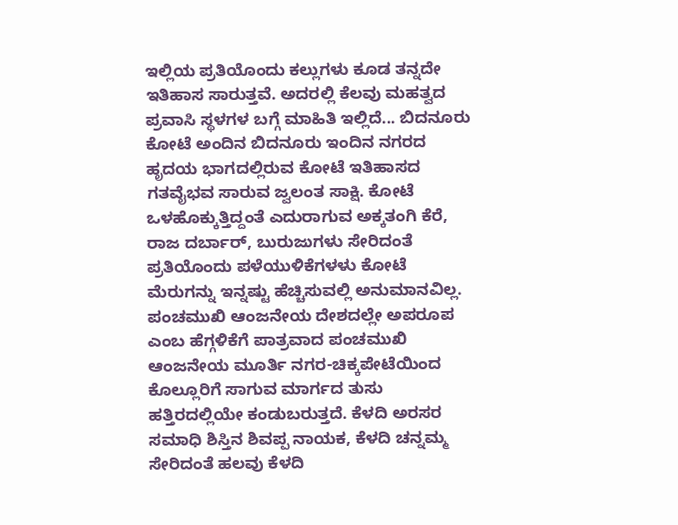ಇಲ್ಲಿಯ ಪ್ರತಿಯೊಂದು ಕಲ್ಲುಗಳು ಕೂಡ ತನ್ನದೇ ಇತಿಹಾಸ ಸಾರುತ್ತವೆ. ಅದರಲ್ಲಿ ಕೆಲವು ಮಹತ್ವದ ಪ್ರವಾಸಿ ಸ್ಥಳಗಳ ಬಗ್ಗೆ ಮಾಹಿತಿ ಇಲ್ಲಿದೆ... ಬಿದನೂರು ಕೋಟೆ ಅಂದಿನ ಬಿದನೂರು ಇಂದಿನ ನಗರದ ಹೃದಯ ಭಾಗದಲ್ಲಿರುವ ಕೋಟೆ ಇತಿಹಾಸದ ಗತವೈಭವ ಸಾರುವ ಜ್ವಲಂತ ಸಾಕ್ಷಿ. ಕೋಟೆ ಒಳಹೊಕ್ಕುತ್ತಿದ್ದಂತೆ ಎದುರಾಗುವ ಅಕ್ಕತಂಗಿ ಕೆರೆ, ರಾಜ ದರ್ಬಾರ್, ಬುರುಜುಗಳು ಸೇರಿದಂತೆ ಪ್ರತಿಯೊಂದು ಪಳೆಯುಳಿಕೆಗಳಳು ಕೋಟೆ ಮೆರುಗನ್ನು ಇನ್ನಷ್ಟು ಹೆಚ್ಚಿಸುವಲ್ಲಿ ಅನುಮಾನವಿಲ್ಲ. ಪಂಚಮುಖಿ ಆಂಜನೇಯ ದೇಶದಲ್ಲೇ ಅಪರೂಪ ಎಂಬ ಹೆಗ್ಗಳಿಕೆಗೆ ಪಾತ್ರವಾದ ಪಂಚಮುಖಿ ಆಂಜನೇಯ ಮೂರ್ತಿ ನಗರ-ಚಿಕ್ಕಪೇಟೆಯಿಂದ ಕೊಲ್ಲೂರಿಗೆ ಸಾಗುವ ಮಾರ್ಗದ ತುಸು ಹತ್ತಿರದಲ್ಲಿಯೇ ಕಂಡುಬರುತ್ತದೆ. ಕೆಳದಿ ಅರಸರ ಸಮಾಧಿ ಶಿಸ್ತಿನ ಶಿವಪ್ಪ ನಾಯಕ, ಕೆಳದಿ ಚನ್ನಮ್ಮ ಸೇರಿದಂತೆ ಹಲವು ಕೆಳದಿ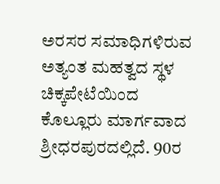ಅರಸರ ಸಮಾಧಿಗಳಿರುವ ಅತ್ಯಂತ ಮಹತ್ವದ ಸ್ಥಳ ಚಿಕ್ಕಪೇಟೆಯಿಂದ ಕೊಲ್ಲೂರು ಮಾರ್ಗವಾದ ಶ್ರೀಧರಪುರದಲ್ಲಿದೆ. 90ರ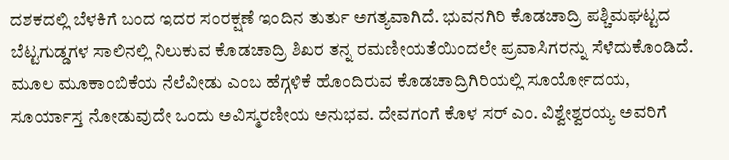ದಶಕದಲ್ಲಿ ಬೆಳಕಿಗೆ ಬಂದ ಇದರ ಸಂರಕ್ಷಣೆ ಇಂದಿನ ತುರ್ತು ಅಗತ್ಯವಾಗಿದೆ. ಭುವನಗಿರಿ ಕೊಡಚಾದ್ರಿ ಪಶ್ಚಿಮಘಟ್ಟದ ಬೆಟ್ಟಗುಡ್ಡಗಳ ಸಾಲಿನಲ್ಲಿ ನಿಲುಕುವ ಕೊಡಚಾದ್ರಿ ಶಿಖರ ತನ್ನ ರಮಣೀಯತೆಯಿಂದಲೇ ಪ್ರವಾಸಿಗರನ್ನು ಸೆಳೆದುಕೊಂಡಿದೆ. ಮೂಲ ಮೂಕಾಂಬಿಕೆಯ ನೆಲೆವೀಡು ಎಂಬ ಹೆಗ್ಗಳಿಕೆ ಹೊಂದಿರುವ ಕೊಡಚಾದ್ರಿಗಿರಿಯಲ್ಲಿ ಸೂರ್ಯೋದಯ, ಸೂರ್ಯಾಸ್ತ ನೋಡುವುದೇ ಒಂದು ಅವಿಸ್ಮರಣೀಯ ಅನುಭವ. ದೇವಗಂಗೆ ಕೊಳ ಸರ್ ಎಂ. ವಿಶ್ವೇಶ್ವರಯ್ಯ ಅವರಿಗೆ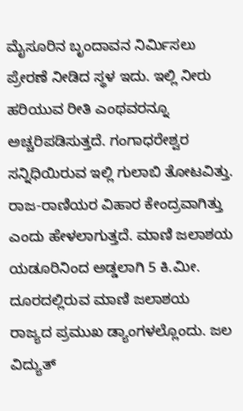ಮೈಸೂರಿನ ಬೃಂದಾವನ ನಿರ್ಮಿಸಲು ಪ್ರೇರಣೆ ನೀಡಿದ ಸ್ಥಳ ಇದು. ಇಲ್ಲಿ ನೀರು ಹರಿಯುವ ರೀತಿ ಎಂಥವರನ್ನೂ ಅಚ್ಚರಿಪಡಿಸುತ್ತದೆ. ಗಂಗಾಧರೇಶ್ವರ ಸನ್ನಿಧಿಯಿರುವ ಇಲ್ಲಿ ಗುಲಾಬಿ ತೋಟವಿತ್ತು. ರಾಜ-ರಾಣಿಯರ ವಿಹಾರ ಕೇಂದ್ರವಾಗಿತ್ತು ಎಂದು ಹೇಳಲಾಗುತ್ತದೆ. ಮಾಣಿ ಜಲಾಶಯ ಯಡೂರಿನಿಂದ ಅಡ್ಡಲಾಗಿ 5 ಕಿ.ಮೀ. ದೂರದಲ್ಲಿರುವ ಮಾಣಿ ಜಲಾಶಯ ರಾಜ್ಯದ ಪ್ರಮುಖ ಡ್ಯಾಂಗಳಲ್ಲೊಂದು. ಜಲ ವಿದ್ಯುತ್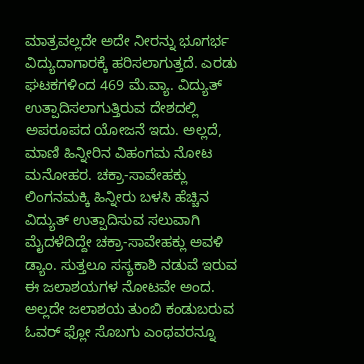ಮಾತ್ರವಲ್ಲದೇ ಅದೇ ನೀರನ್ನು ಭೂಗರ್ಭ ವಿದ್ಯುದಾಗಾರಕ್ಕೆ ಹರಿಸಲಾಗುತ್ತದೆ. ಎರಡು ಘಟಕಗಳಿಂದ 469 ಮೆ.ವ್ಯಾ. ವಿದ್ಯುತ್ ಉತ್ಪಾದಿಸಲಾಗುತ್ತಿರುವ ದೇಶದಲ್ಲಿ ಅಪರೂಪದ ಯೋಜನೆ ಇದು. ಅಲ್ಲದೆ, ಮಾಣಿ ಹಿನ್ನೀರಿನ ವಿಹಂಗಮ ನೋಟ ಮನೋಹರ. ಚಕ್ರಾ-ಸಾವೇಹಕ್ಲು ಲಿಂಗನಮಕ್ಕಿ ಹಿನ್ನೀರು ಬಳಸಿ ಹೆಚ್ಚಿನ ವಿದ್ಯುತ್ ಉತ್ಪಾದಿಸುವ ಸಲುವಾಗಿ ಮೈದಳೆದಿದ್ದೇ ಚಕ್ರಾ-ಸಾವೇಹಕ್ಲು ಅವಳಿ ಡ್ಯಾಂ. ಸುತ್ತಲೂ ಸಸ್ಯಕಾಶಿ ನಡುವೆ ಇರುವ ಈ ಜಲಾಶಯಗಳ ನೋಟವೇ ಅಂದ. ಅಲ್ಲದೇ ಜಲಾಶಯ ತುಂಬಿ ಕಂಡುಬರುವ ಓವರ್ ಫ್ಲೋ ಸೊಬಗು ಎಂಥವರನ್ನೂ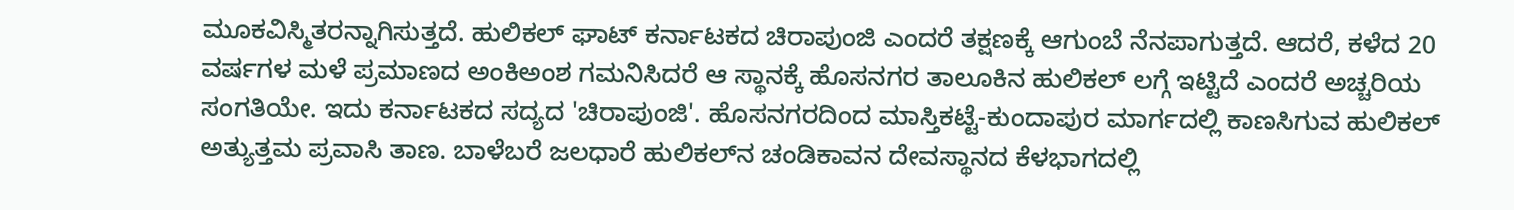ಮೂಕವಿಸ್ಮಿತರನ್ನಾಗಿಸುತ್ತದೆ. ಹುಲಿಕಲ್ ಘಾಟ್ ಕರ್ನಾಟಕದ ಚಿರಾಪುಂಜಿ ಎಂದರೆ ತಕ್ಷಣಕ್ಕೆ ಆಗುಂಬೆ ನೆನಪಾಗುತ್ತದೆ. ಆದರೆ, ಕಳೆದ 20 ವರ್ಷಗಳ ಮಳೆ ಪ್ರಮಾಣದ ಅಂಕಿಅಂಶ ಗಮನಿಸಿದರೆ ಆ ಸ್ಥಾನಕ್ಕೆ ಹೊಸನಗರ ತಾಲೂಕಿನ ಹುಲಿಕಲ್ ಲಗ್ಗೆ ಇಟ್ಟಿದೆ ಎಂದರೆ ಅಚ್ಚರಿಯ ಸಂಗತಿಯೇ. ಇದು ಕರ್ನಾಟಕದ ಸದ್ಯದ 'ಚಿರಾಪುಂಜಿ'. ಹೊಸನಗರದಿಂದ ಮಾಸ್ತಿಕಟ್ಟೆ-ಕುಂದಾಪುರ ಮಾರ್ಗದಲ್ಲಿ ಕಾಣಸಿಗುವ ಹುಲಿಕಲ್ ಅತ್ಯುತ್ತಮ ಪ್ರವಾಸಿ ತಾಣ. ಬಾಳೆಬರೆ ಜಲಧಾರೆ ಹುಲಿಕಲ್‌ನ ಚಂಡಿಕಾವನ ದೇವಸ್ಥಾನದ ಕೆಳಭಾಗದಲ್ಲಿ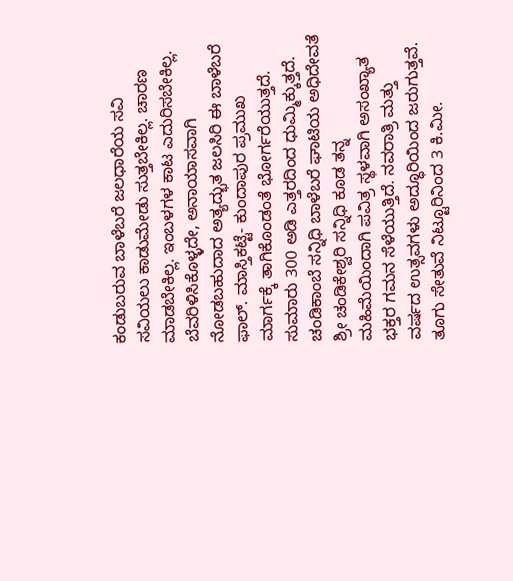ಕಂಡುಬರುವ ಬಾಳೆಬರೆ ಜಲಧಾರೆಯ ಸವಿ ಸವಿಯಲು ಕಾಡುಮೇಡು ಸುತ್ತಬೇಕಿಲ್ಲ. ಚಾರಣ ಮಾಡಬೇಕಿಲ್ಲ. ಇಂಬಳಗಳ ಕಾಟ ಎದುರಿಸಬೇಕಿಲ್ಲ. ಬೆವರಿಳಿಸಿಕೊಳ್ಳದೇ, ಅನಾಯಾಸವಾಗಿ ನೋಡಬಹುದಾದ ಅತ್ಯದ್ಭುತ ಜಲಸಿರಿ ಈ ಬಾಳೆಬರೆ ಫಾಲ್. ಮಾಸ್ತಿಕಟ್ಟೆ- ಕುಂದಾಪುರ ಪ್ರಮುಖ ಮಾರ್ಗಕ್ಕೆ ತಾಗಿಕೊಂಡಂತೆ ಭೋರ್ಗರೆಯುತ್ತದೆ. ಸುಮಾರು 300 ಅಡಿ ಎತ್ತರದಿಂದ ಧುಮ್ಮಿಕ್ಕುತ್ತದೆ. ಚಂಡಿಕಾಂಬೆ ಸನ್ನಿಧಿ ಬಾಳೆಬರೆ ಘಾಟಿಯ ಅಧಿದೇವತೆ ಶ್ರೀ ಚಂಡಿಕೇಶ್ವರಿ ಸನ್ನಿಧಿ ಕೂಡ ತನ್ನ ಮಹಿಮೆಯಿಂದಾಗಿ ಪವಿತ್ರ ಸ್ಥಳವಾಗಿ ಅಸಂಖ್ಯಾತ ಭಕ್ತರ ಗಮನ ಸೆಳೆಯುತ್ತಿದೆ. ನವರಾತ್ರಿ ಮತ್ತು ವರ್ಷದ ಉತ್ಸವಗಳು ಅದ್ಧೂರಿಯಿಂದ ಜರುಗುತ್ತವೆ. ತೂಗು ಸೇತುವೆ ನಿಟ್ಟೂರಿನಿಂದ 3 ಕಿ.ಮೀ.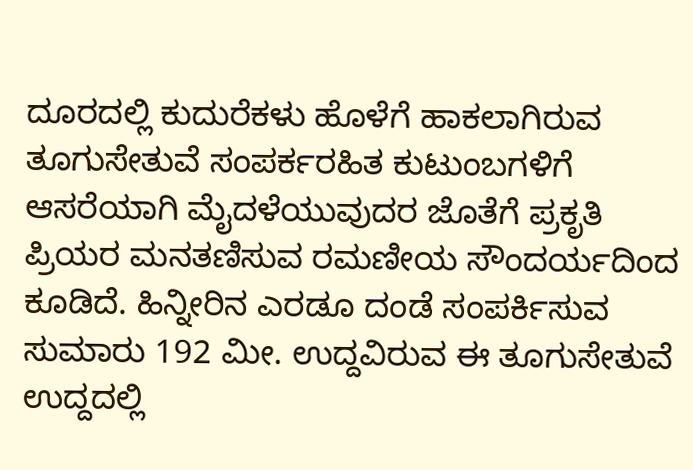ದೂರದಲ್ಲಿ ಕುದುರೆಕಳು ಹೊಳೆಗೆ ಹಾಕಲಾಗಿರುವ ತೂಗುಸೇತುವೆ ಸಂಪರ್ಕರಹಿತ ಕುಟುಂಬಗಳಿಗೆ ಆಸರೆಯಾಗಿ ಮೈದಳೆಯುವುದರ ಜೊತೆಗೆ ಪ್ರಕೃತಿ ಪ್ರಿಯರ ಮನತಣಿಸುವ ರಮಣೀಯ ಸೌಂದರ್ಯದಿಂದ ಕೂಡಿದೆ. ಹಿನ್ನೀರಿನ ಎರಡೂ ದಂಡೆ ಸಂಪರ್ಕಿಸುವ ಸುಮಾರು 192 ಮೀ. ಉದ್ದವಿರುವ ಈ ತೂಗುಸೇತುವೆ ಉದ್ದದಲ್ಲಿ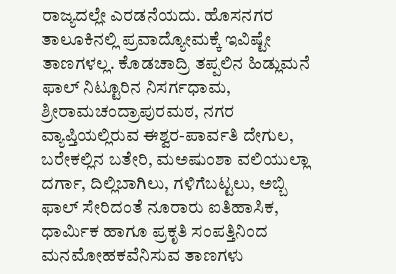ರಾಜ್ಯದಲ್ಲೇ ಎರಡನೆಯದು. ಹೊಸನಗರ ತಾಲೂಕಿನಲ್ಲಿ ಪ್ರವಾದ್ಯೋಮಕ್ಕೆ ಇವಿಷ್ಟೇ ತಾಣಗಳಲ್ಲ. ಕೊಡಚಾದ್ರಿ ತಪ್ಪಲಿನ ಹಿಡ್ಲುಮನೆ ಫಾಲ್ ನಿಟ್ಟೂರಿನ ನಿಸರ್ಗಧಾಮ, ಶ್ರೀರಾಮಚಂದ್ರಾಪುರಮಠ, ನಗರ ವ್ಯಾಪ್ತಿಯಲ್ಲಿರುವ ಈಶ್ವರ-ಪಾರ್ವತಿ ದೇಗುಲ, ಬರೇಕಲ್ಲಿನ ಬತೇರಿ, ಮಅಷುಂಶಾ ವಲಿಯುಲ್ಲಾ ದರ್ಗಾ, ದಿಲ್ಲಿಬಾಗಿಲು, ಗಳಿಗೆಬಟ್ಟಲು, ಅಬ್ಬಿ ಫಾಲ್ ಸೇರಿದಂತೆ ನೂರಾರು ಐತಿಹಾಸಿಕ, ಧಾರ್ಮಿಕ ಹಾಗೂ ಪ್ರಕೃತಿ ಸಂಪತ್ತಿನಿಂದ ಮನಮೋಹಕವೆನಿಸುವ ತಾಣಗಳು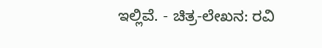ಇಲ್ಲಿವೆ. - ಚಿತ್ರ-ಲೇಖನ: ರವಿ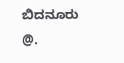ಬಿದನೂರು @.